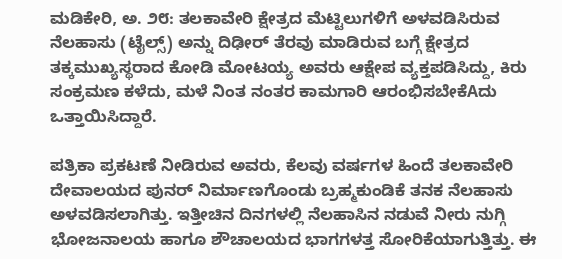ಮಡಿಕೇರಿ, ಅ. ೨೮: ತಲಕಾವೇರಿ ಕ್ಷೇತ್ರದ ಮೆಟ್ಟಿಲುಗಳಿಗೆ ಅಳವಡಿಸಿರುವ ನೆಲಹಾಸು (ಟೈಲ್ಸ್) ಅನ್ನು ದಿಢೀರ್ ತೆರವು ಮಾಡಿರುವ ಬಗ್ಗೆ ಕ್ಷೇತ್ರದ ತಕ್ಕಮುಖ್ಯಸ್ಥರಾದ ಕೋಡಿ ಮೋಟಯ್ಯ ಅವರು ಆಕ್ಷೇಪ ವ್ಯಕ್ತಪಡಿಸಿದ್ದು, ಕಿರು ಸಂಕ್ರಮಣ ಕಳೆದು, ಮಳೆ ನಿಂತ ನಂತರ ಕಾಮಗಾರಿ ಆರಂಭಿಸಬೇಕೆAದು ಒತ್ತಾಯಿಸಿದ್ದಾರೆ.

ಪತ್ರಿಕಾ ಪ್ರಕಟಣೆ ನೀಡಿರುವ ಅವರು, ಕೆಲವು ವರ್ಷಗಳ ಹಿಂದೆ ತಲಕಾವೇರಿ ದೇವಾಲಯದ ಪುನರ್ ನಿರ್ಮಾಣಗೊಂಡು ಬ್ರಹ್ಮಕುಂಡಿಕೆ ತನಕ ನೆಲಹಾಸು ಅಳವಡಿಸಲಾಗಿತ್ತು. ಇತ್ತೀಚಿನ ದಿನಗಳಲ್ಲಿ ನೆಲಹಾಸಿನ ನಡುವೆ ನೀರು ನುಗ್ಗಿ ಭೋಜನಾಲಯ ಹಾಗೂ ಶೌಚಾಲಯದ ಭಾಗಗಳತ್ತ ಸೋರಿಕೆಯಾಗುತ್ತಿತ್ತು. ಈ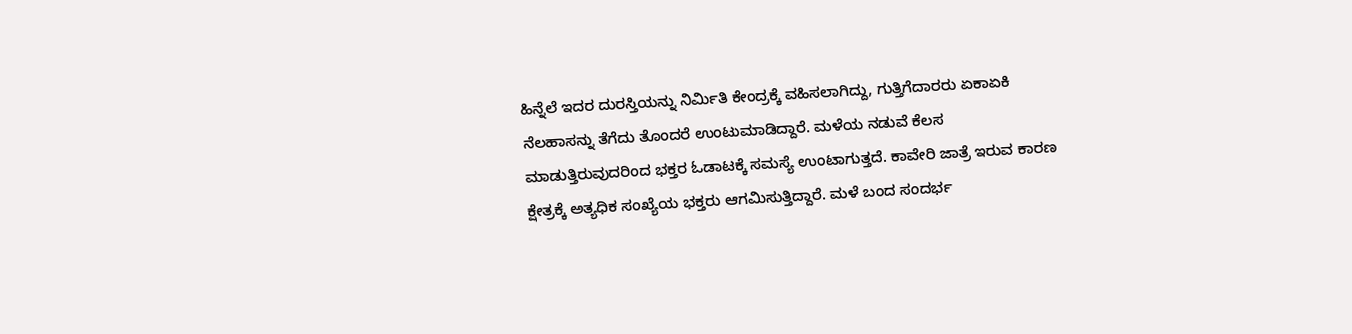ಹಿನ್ನೆಲೆ ಇದರ ದುರಸ್ತಿಯನ್ನು ನಿರ್ಮಿತಿ ಕೇಂದ್ರಕ್ಕೆ ವಹಿಸಲಾಗಿದ್ದು, ಗುತ್ತಿಗೆದಾರರು ಏಕಾಏಕಿ ನೆಲಹಾಸನ್ನು ತೆಗೆದು ತೊಂದರೆ ಉಂಟುಮಾಡಿದ್ದಾರೆ. ಮಳೆಯ ನಡುವೆ ಕೆಲಸ ಮಾಡುತ್ತಿರುವುದರಿಂದ ಭಕ್ತರ ಓಡಾಟಕ್ಕೆ ಸಮಸ್ಯೆ ಉಂಟಾಗುತ್ತದೆ. ಕಾವೇರಿ ಜಾತ್ರೆ ಇರುವ ಕಾರಣ ಕ್ಷೇತ್ರಕ್ಕೆ ಅತ್ಯಧಿಕ ಸಂಖ್ಯೆಯ ಭಕ್ತರು ಆಗಮಿಸುತ್ತಿದ್ದಾರೆ. ಮಳೆ ಬಂದ ಸಂದರ್ಭ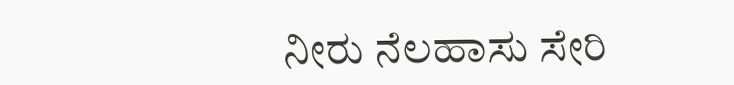ನೀರು ನೆಲಹಾಸು ಸೇರಿ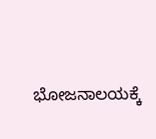ಭೋಜನಾಲಯಕ್ಕೆ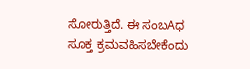ಸೋರುತ್ತಿದೆ. ಈ ಸಂಬAಧ ಸೂಕ್ತ ಕ್ರಮವಹಿಸಬೇಕೆಂದು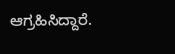ಆಗ್ರಹಿಸಿದ್ದಾರೆ.